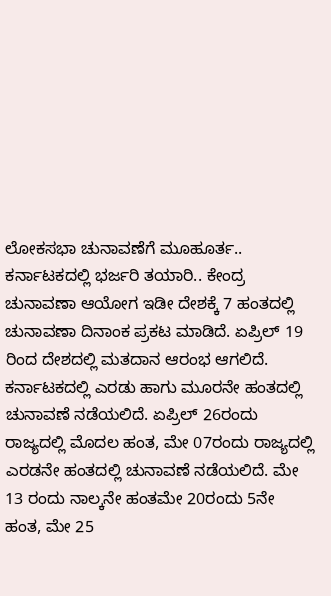ಲೋಕಸಭಾ ಚುನಾವಣೆಗೆ ಮೂಹೂರ್ತ.. ಕರ್ನಾಟಕದಲ್ಲಿ ಭರ್ಜರಿ ತಯಾರಿ.. ಕೇಂದ್ರ ಚುನಾವಣಾ ಆಯೋಗ ಇಡೀ ದೇಶಕ್ಕೆ 7 ಹಂತದಲ್ಲಿ ಚುನಾವಣಾ ದಿನಾಂಕ ಪ್ರಕಟ ಮಾಡಿದೆ. ಏಪ್ರಿಲ್ 19 ರಿಂದ ದೇಶದಲ್ಲಿ ಮತದಾನ ಆರಂಭ ಆಗಲಿದೆ. ಕರ್ನಾಟಕದಲ್ಲಿ ಎರಡು ಹಾಗು ಮೂರನೇ ಹಂತದಲ್ಲಿ ಚುನಾವಣೆ ನಡೆಯಲಿದೆ. ಏಪ್ರಿಲ್ 26ರಂದು ರಾಜ್ಯದಲ್ಲಿ ಮೊದಲ ಹಂತ, ಮೇ 07ರಂದು ರಾಜ್ಯದಲ್ಲಿ ಎರಡನೇ ಹಂತದಲ್ಲಿ ಚುನಾವಣೆ ನಡೆಯಲಿದೆ. ಮೇ 13 ರಂದು ನಾಲ್ಕನೇ ಹಂತಮೇ 20ರಂದು 5ನೇ ಹಂತ, ಮೇ 25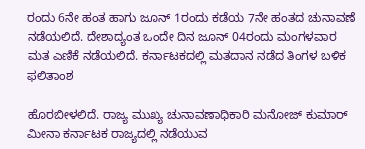ರಂದು 6ನೇ ಹಂತ ಹಾಗು ಜೂನ್ 1ರಂದು ಕಡೆಯ 7ನೇ ಹಂತದ ಚುನಾವಣೆ ನಡೆಯಲಿದೆ. ದೇಶಾದ್ಯಂತ ಒಂದೇ ದಿನ ಜೂನ್ 04ರಂದು ಮಂಗಳವಾರ ಮತ ಎಣಿಕೆ ನಡೆಯಲಿದೆ. ಕರ್ನಾಟಕದಲ್ಲಿ ಮತದಾನ ನಡೆದ ತಿಂಗಳ ಬಳಿಕ ಫಲಿತಾಂಶ

ಹೊರಬೀಳಲಿದೆ. ರಾಜ್ಯ ಮುಖ್ಯ ಚುನಾವಣಾಧಿಕಾರಿ ಮನೋಜ್ ಕುಮಾರ್ ಮೀನಾ ಕರ್ನಾಟಕ ರಾಜ್ಯದಲ್ಲಿ ನಡೆಯುವ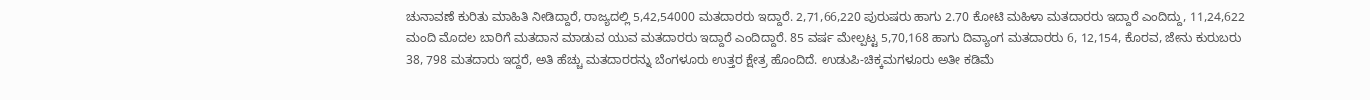ಚುನಾವಣೆ ಕುರಿತು ಮಾಹಿತಿ ನೀಡಿದ್ದಾರೆ, ರಾಜ್ಯದಲ್ಲಿ 5,42,54000 ಮತದಾರರು ಇದ್ದಾರೆ. 2,71,66,220 ಪುರುಷರು ಹಾಗು 2.70 ಕೋಟಿ ಮಹಿಳಾ ಮತದಾರರು ಇದ್ದಾರೆ ಎಂದಿದ್ದು, 11,24,622 ಮಂದಿ ಮೊದಲ ಬಾರಿಗೆ ಮತದಾನ ಮಾಡುವ ಯುವ ಮತದಾರರು ಇದ್ದಾರೆ ಎಂದಿದ್ದಾರೆ. 85 ವರ್ಷ ಮೇಲ್ಪಟ್ಟ 5,70,168 ಹಾಗು ದಿವ್ಯಾಂಗ ಮತದಾರರು 6, 12,154, ಕೊರವ, ಜೇನು ಕುರುಬರು 38, 798 ಮತದಾರು ಇದ್ದರೆ, ಅತಿ ಹೆಚ್ಚು ಮತದಾರರನ್ನು ಬೆಂಗಳೂರು ಉತ್ತರ ಕ್ಷೇತ್ರ ಹೊಂದಿದೆ. ಉಡುಪಿ-ಚಿಕ್ಕಮಗಳೂರು ಅತೀ ಕಡಿಮೆ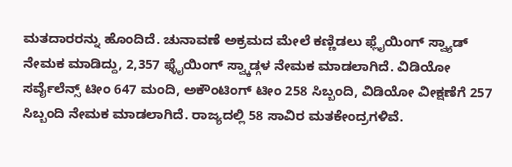ಮತದಾರರನ್ನು ಹೊಂದಿದೆ. ಚುನಾವಣೆ ಅಕ್ರಮದ ಮೇಲೆ ಕಣ್ಣಿಡಲು ಫ್ಲೈಯಿಂಗ್ ಸ್ವ್ಯಾಡ್ ನೇಮಕ ಮಾಡಿದ್ದು, 2,357 ಫ್ಳೈಯಿಂಗ್ ಸ್ವ್ಕಾಡ್ಗಳ ನೇಮಕ ಮಾಡಲಾಗಿದೆ. ವಿಡಿಯೋ ಸರ್ವೈಲೆನ್ಸ್ ಟೀಂ 647 ಮಂದಿ, ಅಕೌಂಟಿಂಗ್ ಟೀಂ 258 ಸಿಬ್ಬಂದಿ, ವಿಡಿಯೋ ವೀಕ್ಷಣೆಗೆ 257 ಸಿಬ್ಬಂದಿ ನೇಮಕ ಮಾಡಲಾಗಿದೆ. ರಾಜ್ಯದಲ್ಲಿ 58 ಸಾವಿರ ಮತಕೇಂದ್ರಗಳಿವೆ.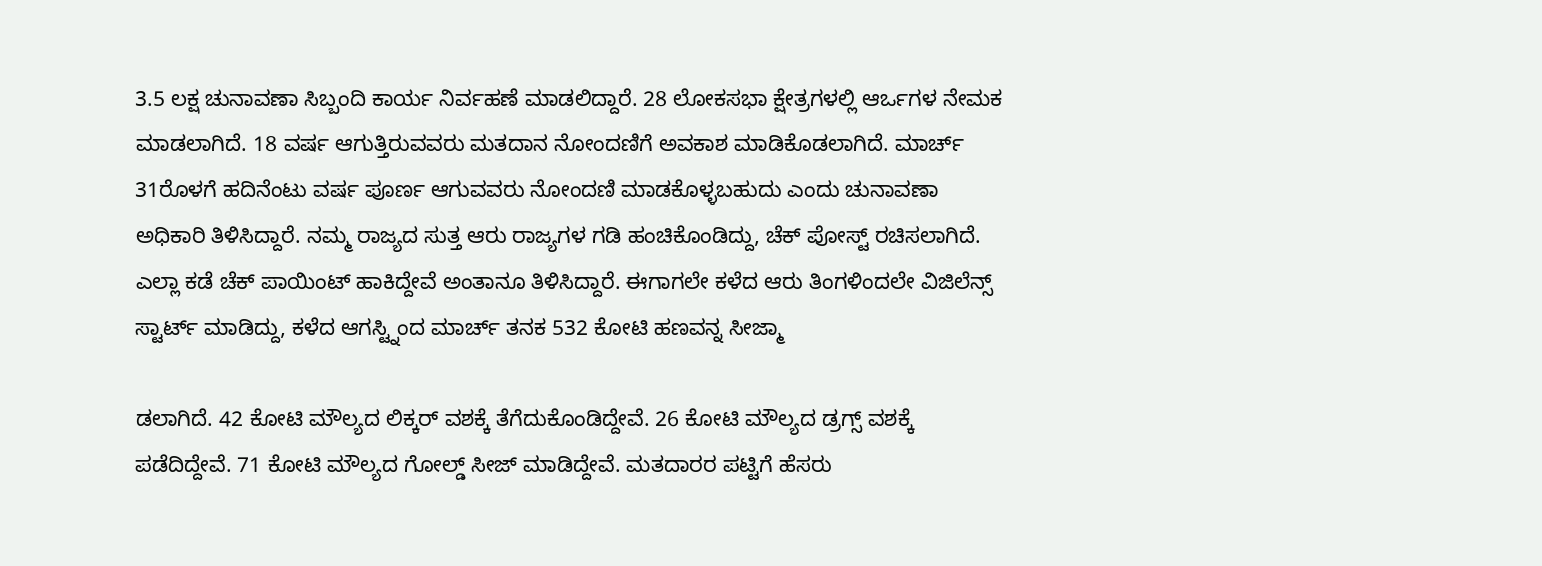3.5 ಲಕ್ಷ ಚುನಾವಣಾ ಸಿಬ್ಬಂದಿ ಕಾರ್ಯ ನಿರ್ವಹಣೆ ಮಾಡಲಿದ್ದಾರೆ. 28 ಲೋಕಸಭಾ ಕ್ಷೇತ್ರಗಳಲ್ಲಿ ಆರ್ಒಗಳ ನೇಮಕ ಮಾಡಲಾಗಿದೆ. 18 ವರ್ಷ ಆಗುತ್ತಿರುವವರು ಮತದಾನ ನೋಂದಣಿಗೆ ಅವಕಾಶ ಮಾಡಿಕೊಡಲಾಗಿದೆ. ಮಾರ್ಚ್ 31ರೊಳಗೆ ಹದಿನೆಂಟು ವರ್ಷ ಪೂರ್ಣ ಆಗುವವರು ನೋಂದಣಿ ಮಾಡಕೊಳ್ಳಬಹುದು ಎಂದು ಚುನಾವಣಾ ಅಧಿಕಾರಿ ತಿಳಿಸಿದ್ದಾರೆ. ನಮ್ಮ ರಾಜ್ಯದ ಸುತ್ತ ಆರು ರಾಜ್ಯಗಳ ಗಡಿ ಹಂಚಿಕೊಂಡಿದ್ದು, ಚೆಕ್ ಪೋಸ್ಟ್ ರಚಿಸಲಾಗಿದೆ. ಎಲ್ಲಾ ಕಡೆ ಚೆಕ್ ಪಾಯಿಂಟ್ ಹಾಕಿದ್ದೇವೆ ಅಂತಾನೂ ತಿಳಿಸಿದ್ದಾರೆ. ಈಗಾಗಲೇ ಕಳೆದ ಆರು ತಿಂಗಳಿಂದಲೇ ವಿಜಿಲೆನ್ಸ್ ಸ್ಟಾರ್ಟ್ ಮಾಡಿದ್ದು, ಕಳೆದ ಆಗಸ್ಟ್ನಿಂದ ಮಾರ್ಚ್ ತನಕ 532 ಕೋಟಿ ಹಣವನ್ನ ಸೀಜ್ಮಾ

ಡಲಾಗಿದೆ. 42 ಕೋಟಿ ಮೌಲ್ಯದ ಲಿಕ್ಕರ್ ವಶಕ್ಕೆ ತೆಗೆದುಕೊಂಡಿದ್ದೇವೆ. 26 ಕೋಟಿ ಮೌಲ್ಯದ ಡ್ರಗ್ಸ್ ವಶಕ್ಕೆ ಪಡೆದಿದ್ದೇವೆ. 71 ಕೋಟಿ ಮೌಲ್ಯದ ಗೋಲ್ಡ್ ಸೀಜ್ ಮಾಡಿದ್ದೇವೆ. ಮತದಾರರ ಪಟ್ಟಿಗೆ ಹೆಸರು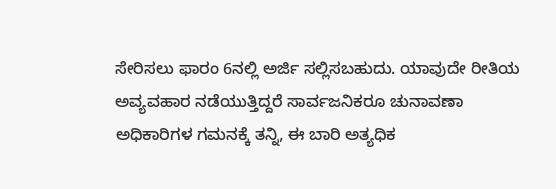ಸೇರಿಸಲು ಫಾರಂ 6ನಲ್ಲಿ ಅರ್ಜಿ ಸಲ್ಲಿಸಬಹುದು. ಯಾವುದೇ ರೀತಿಯ ಅವ್ಯವಹಾರ ನಡೆಯುತ್ತಿದ್ದರೆ ಸಾರ್ವಜನಿಕರೂ ಚುನಾವಣಾ ಅಧಿಕಾರಿಗಳ ಗಮನಕ್ಕೆ ತನ್ನಿ, ಈ ಬಾರಿ ಅತ್ಯಧಿಕ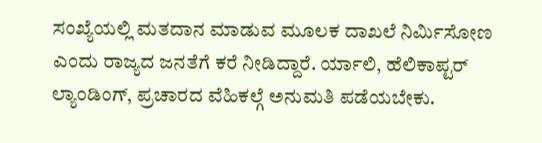ಸಂಖ್ಯೆಯಲ್ಲಿ ಮತದಾನ ಮಾಡುವ ಮೂಲಕ ದಾಖಲೆ ನಿರ್ಮಿಸೋಣ ಎಂದು ರಾಜ್ಯದ ಜನತೆಗೆ ಕರೆ ನೀಡಿದ್ದಾರೆ. ರ್ಯಾಲಿ, ಹೆಲಿಕಾಪ್ಟರ್ ಲ್ಯಾಂಡಿಂಗ್, ಪ್ರಚಾರದ ವೆಹಿಕಲ್ಗೆ ಅನುಮತಿ ಪಡೆಯಬೇಕು.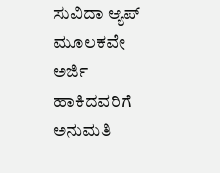ಸುವಿದಾ ಆ್ಯಪ್ ಮೂಲಕವೇ ಅರ್ಜಿ ಹಾಕಿದವರಿಗೆ ಅನುಮತಿ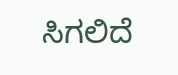ಸಿಗಲಿದೆ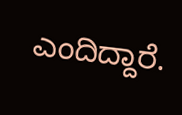ಎಂದಿದ್ದಾರೆ.